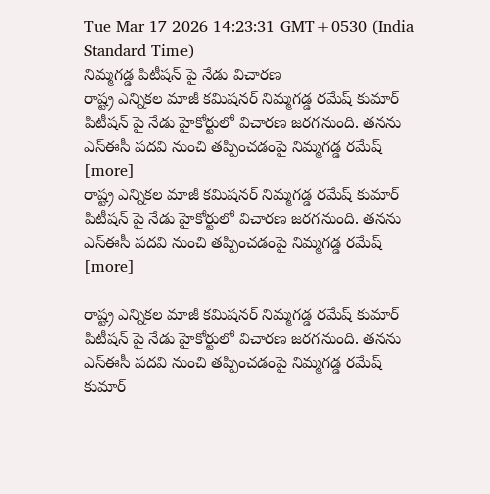Tue Mar 17 2026 14:23:31 GMT+0530 (India Standard Time)
నిమ్మగడ్డ పిటీషన్ పై నేడు విచారణ
రాష్ట్ర ఎన్నికల మాజీ కమిషనర్ నిమ్మగడ్డ రమేష్ కుమార్ పిటీషన్ పై నేడు హైకోర్టులో విచారణ జరగనుంది. తనను ఎస్ఈసీ పదవి నుంచి తప్పించడంపై నిమ్మగడ్డ రమేష్ [more]
రాష్ట్ర ఎన్నికల మాజీ కమిషనర్ నిమ్మగడ్డ రమేష్ కుమార్ పిటీషన్ పై నేడు హైకోర్టులో విచారణ జరగనుంది. తనను ఎస్ఈసీ పదవి నుంచి తప్పించడంపై నిమ్మగడ్డ రమేష్ [more]

రాష్ట్ర ఎన్నికల మాజీ కమిషనర్ నిమ్మగడ్డ రమేష్ కుమార్ పిటీషన్ పై నేడు హైకోర్టులో విచారణ జరగనుంది. తనను ఎస్ఈసీ పదవి నుంచి తప్పించడంపై నిమ్మగడ్డ రమేష్ కుమార్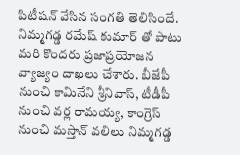పిటీషన్ వేసిన సంగతి తెలిసిందే. నిమ్మగడ్డ రమేష్ కుమార్ తో పాటు మరి కొందరు ప్రజాప్రయోజన వ్యాజ్యం దాఖలు చేశారు. బీజేపీ నుంచి కామినేని శ్రీనివాస్, టీడీపీ నుంచి వర్ల రామయ్య, కాంగ్రెస్ నుంచి మస్తాన్ వలిలు నిమ్మగడ్డ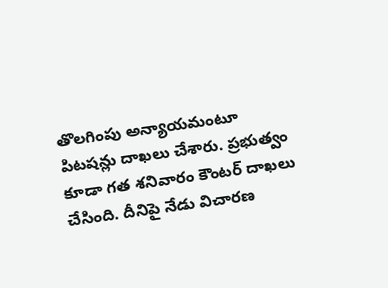తొలగింపు అన్యాయమంటూ పిటషన్లు దాఖలు చేశారు. ప్రభుత్వం కూడా గత శనివారం కౌంటర్ దాఖలు చేసింది. దీనిపై నేడు విచారణ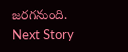జరగనుంది.
Next Story